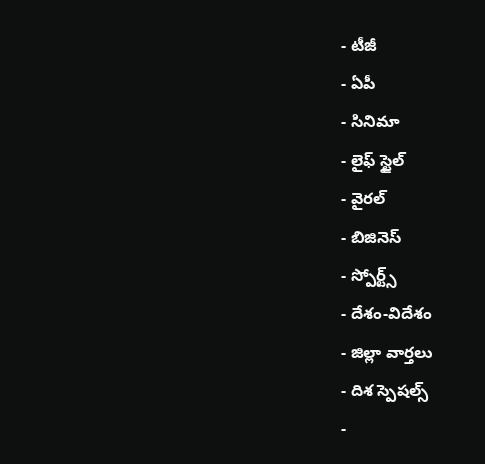- టీజీ
- ఏపీ
- సినిమా
- లైఫ్ స్టైల్
- వైరల్
- బిజినెస్
- స్పోర్ట్స్
- దేశం-విదేశం
- జిల్లా వార్తలు
- దిశ స్పెషల్స్
-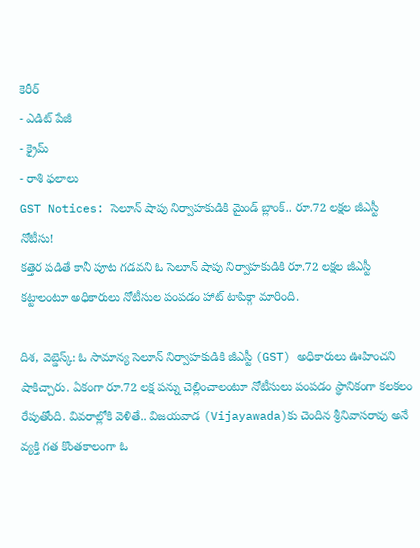కెరీర్
- ఎడిట్ పేజీ
- క్రైమ్
- రాశి ఫలాలు
GST Notices: సెలూన్ షాపు నిర్వాహకుడికి మైండ్ బ్లాంక్.. రూ.72 లక్షల జీఎస్టీ నోటీసు!
కత్తెర పడితే కానీ పూట గడవని ఓ సెలూన్ షాపు నిర్వాహకుడికి రూ.72 లక్షల జీఎస్టీ కట్టాలంటూ అధికారులు నోటీసుల పంపడం హాట్ టాపిక్గా మారింది.

దిశ, వెబ్డెస్క్: ఓ సామాన్య సెలూన్ నిర్వాహకుడికి జీఎస్టీ (GST) అధికారులు ఊహించని షాకిచ్చారు. ఏకంగా రూ.72 లక్ష పన్ను చెల్లించాలంటూ నోటీసులు పంపడం స్థానికంగా కలకలం రేపుతోంది. వివరాల్లోకి వెళితే.. విజయవాడ (Vijayawada)కు చెందిన శ్రీనివాసరావు అనే వ్యక్తి గత కొంతకాలంగా ఓ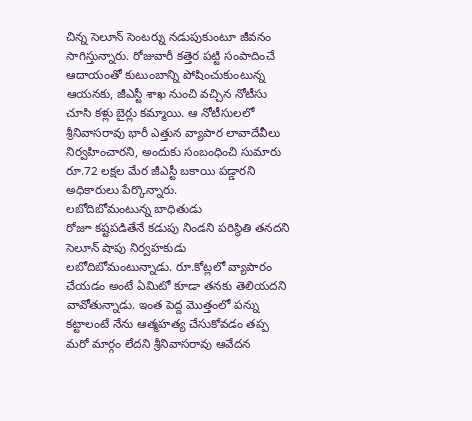చిన్న సెలూన్ సెంటర్ను నడుపుకుంటూ జీవనం సాగిస్తున్నారు. రోజువారీ కత్తెర పట్టి సంపాదించే ఆదాయంతో కుటుంబాన్ని పోషించుకుంటున్న ఆయనకు, జీఎస్టీ శాఖ నుంచి వచ్చిన నోటీసు చూసి కళ్లు బైర్లు కమ్మాయి. ఆ నోటీసులలో శ్రీనివాసరావు భారీ ఎత్తున వ్యాపార లావాదేవీలు నిర్వహించారని, అందుకు సంబంధించి సుమారు రూ.72 లక్షల మేర జీఎస్టీ బకాయి పడ్డారని అధికారులు పేర్కొన్నారు.
లబోదిబోమంటున్న బాధితుడు
రోజూ కష్టపడితేనే కడుపు నిండని పరిస్థితి తనదని సెలూన్ షాపు నిర్వహకుడు లబోదిబోమంటున్నాడు. రూ.కోట్లలో వ్యాపారం చేయడం అంటే ఏమిటో కూడా తనకు తెలియదని వావోతున్నాడు. ఇంత పెద్ద మొత్తంలో పన్ను కట్టాలంటే నేను ఆత్మహత్య చేసుకోవడం తప్ప మరో మార్గం లేదని శ్రీనివాసరావు ఆవేదన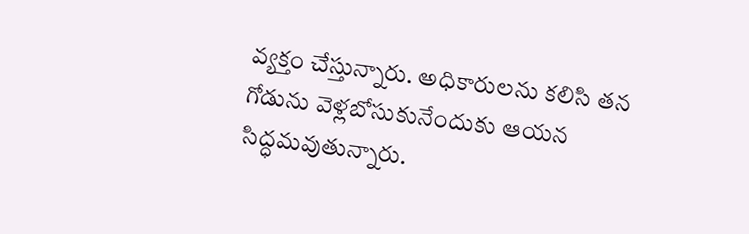వ్యక్తం చేస్తున్నారు. అధికారులను కలిసి తన గోడును వెళ్లబోసుకునేందుకు ఆయన సిద్ధమవుతున్నారు.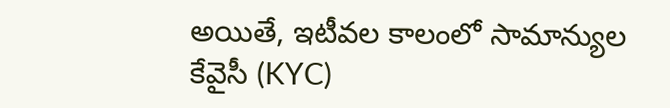అయితే, ఇటీవల కాలంలో సామాన్యుల కేవైసీ (KYC)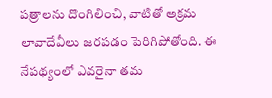పత్రాలను దొంగిలించి, వాటితో అక్రమ లావాదేవీలు జరపడం పెరిగిపోతోంది. ఈ నేపథ్యంలో ఎవరైనా తమ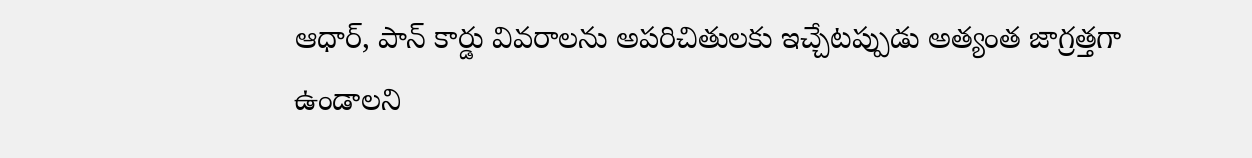ఆధార్, పాన్ కార్డు వివరాలను అపరిచితులకు ఇచ్చేటప్పుడు అత్యంత జాగ్రత్తగా ఉండాలని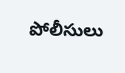పోలీసులు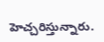హెచ్చరిస్తున్నారు.